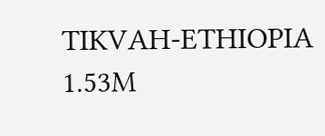TIKVAH-ETHIOPIA
1.53M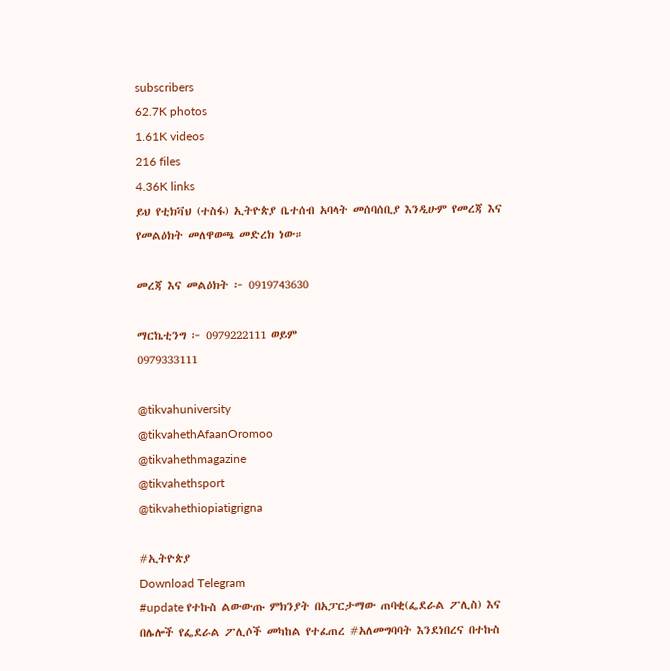subscribers
62.7K photos
1.61K videos
216 files
4.36K links
ይህ የቲክቫህ (ተስፋ) ኢትዮጵያ ቤተሰብ አባላት መሰባሰቢያ እንዲሁም የመረጃ እና የመልዕክት መለዋወጫ መድረክ ነው።

መረጃ እና መልዕክት ፦ 0919743630

ማርኬቲንግ ፦ 0979222111 ወይም
0979333111

@tikvahuniversity
@tikvahethAfaanOromoo
@tikvahethmagazine
@tikvahethsport
@tikvahethiopiatigrigna

#ኢትዮጵያ
Download Telegram
#update የተኩስ ልውውጡ ምክንያት በአፓርታማው ጠባቂ(ፌደራል ፖሊስ) እና በሌሎች የፌደራል ፖሊሶች መካከል የተፈጠረ #አለመግባባት እንደነበረና በተኩስ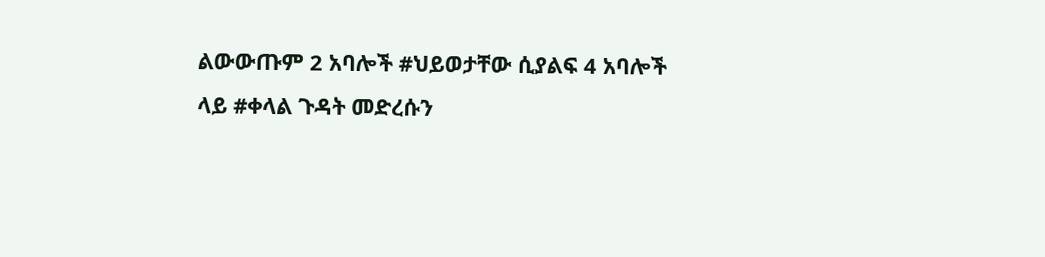ልውውጡም 2 አባሎች #ህይወታቸው ሲያልፍ 4 አባሎች ላይ #ቀላል ጉዳት መድረሱን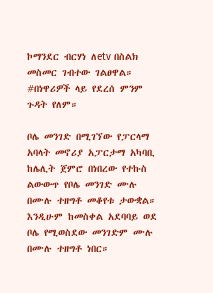ኮማንደር ብርሃነ ለetv በስልክ መስመር ገብተው ገልፀዋል። #በነዋሪዎች ላይ የደረሰ ምንም ጉዳት የለም።

ቦሌ መንገድ በሚገኘው የፓርላማ አባላት መኖሪያ አፓርታማ አካባቢ ከሌሊት ጀምሮ በነበረው የተኩስ ልውውጥ የቦሌ መንገድ ሙሉ በሙሉ ተዘግቶ መቆየቱ ታውቋል። እንዲሁም ከመስቀል አደባባይ ወደ ቦሌ የሚወስደው መንገድም ሙሉ በሙሉ ተዘግቶ ነበር።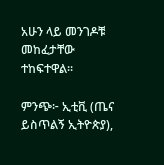አሁን ላይ መንገዶቹ መከፈታቸው ተከፍተዋል፡፡

ምንጭ፦ ኢቲቪ (ጤና ይስጥልኝ ኢትዮጵያ),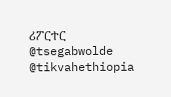ሪፖርተር
@tsegabwolde @tikvahethiopia